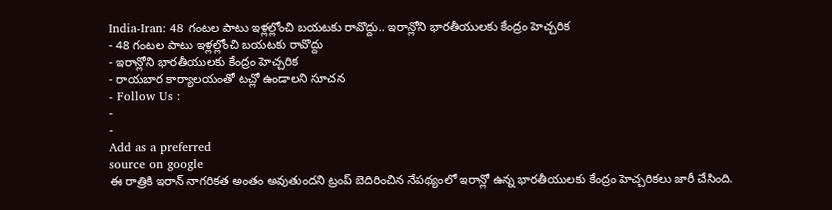India-Iran: 48 గంటల పాటు ఇళ్లల్లోంచి బయటకు రావొద్దు.. ఇరాన్లోని భారతీయులకు కేంద్రం హెచ్చరిక
- 48 గంటల పాటు ఇళ్లల్లోంచి బయటకు రావొద్దు
- ఇరాన్లోని భారతీయులకు కేంద్రం హెచ్చరిక
- రాయబార కార్యాలయంతో టచ్లో ఉండాలని సూచన
- Follow Us :
-
-
Add as a preferred
source on google
ఈ రాత్రికి ఇరాన్ నాగరికత అంతం అవుతుందని ట్రంప్ బెదిరించిన నేపథ్యంలో ఇరాన్లో ఉన్న భారతీయులకు కేంద్రం హెచ్చరికలు జారీ చేసింది.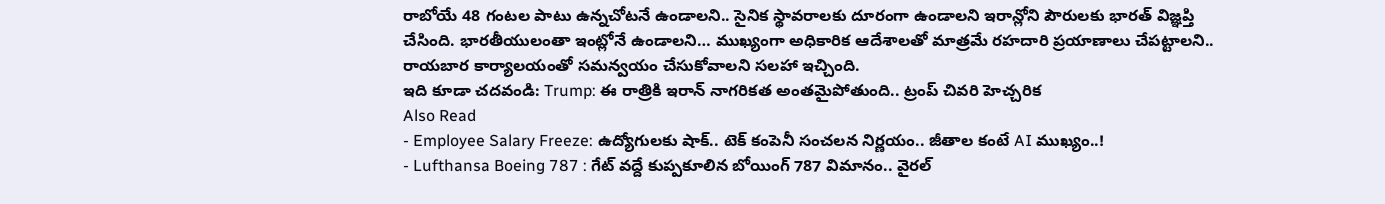రాబోయే 48 గంటల పాటు ఉన్నచోటనే ఉండాలని.. సైనిక స్థావరాలకు దూరంగా ఉండాలని ఇరాన్లోని పౌరులకు భారత్ విజ్ఞప్తి చేసింది. భారతీయులంతా ఇంట్లోనే ఉండాలని… ముఖ్యంగా అధికారిక ఆదేశాలతో మాత్రమే రహదారి ప్రయాణాలు చేపట్టాలని.. రాయబార కార్యాలయంతో సమన్వయం చేసుకోవాలని సలహా ఇచ్చింది.
ఇది కూడా చదవండి: Trump: ఈ రాత్రికి ఇరాన్ నాగరికత అంతమైపోతుంది.. ట్రంప్ చివరి హెచ్చరిక
Also Read
- Employee Salary Freeze: ఉద్యోగులకు షాక్.. టెక్ కంపెనీ సంచలన నిర్ణయం.. జీతాల కంటే AI ముఖ్యం..!
- Lufthansa Boeing 787 : గేట్ వద్దే కుప్పకూలిన బోయింగ్ 787 విమానం.. వైరల్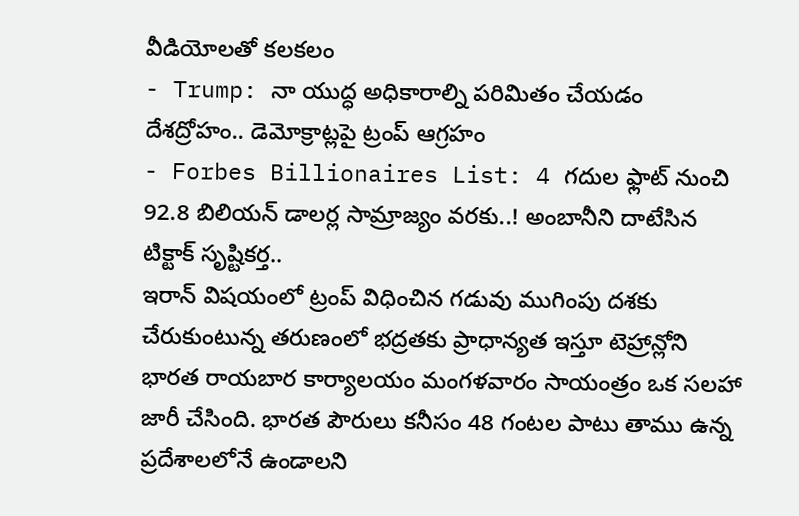వీడియోలతో కలకలం
- Trump: నా యుద్ధ అధికారాల్ని పరిమితం చేయడం దేశద్రోహం.. డెమోక్రాట్లపై ట్రంప్ ఆగ్రహం
- Forbes Billionaires List: 4 గదుల ఫ్లాట్ నుంచి 92.8 బిలియన్ డాలర్ల సామ్రాజ్యం వరకు..! అంబానీని దాటేసిన టిక్టాక్ సృష్టికర్త..
ఇరాన్ విషయంలో ట్రంప్ విధించిన గడువు ముగింపు దశకు చేరుకుంటున్న తరుణంలో భద్రతకు ప్రాధాన్యత ఇస్తూ టెహ్రాన్లోని భారత రాయబార కార్యాలయం మంగళవారం సాయంత్రం ఒక సలహా జారీ చేసింది. భారత పౌరులు కనీసం 48 గంటల పాటు తాము ఉన్న ప్రదేశాలలోనే ఉండాలని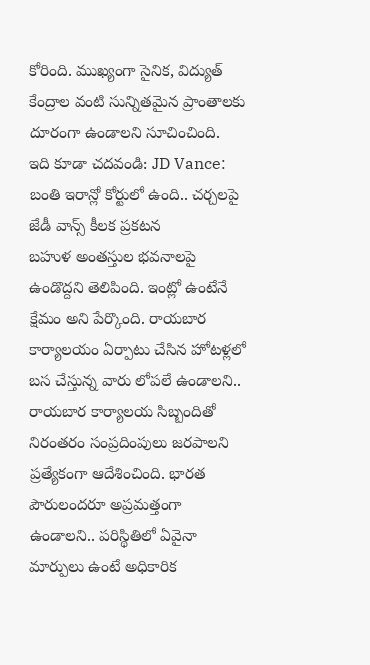కోరింది. ముఖ్యంగా సైనిక, విద్యుత్ కేంద్రాల వంటి సున్నితమైన ప్రాంతాలకు దూరంగా ఉండాలని సూచించింది.
ఇది కూడా చదవండి: JD Vance: బంతి ఇరాన్లో కోర్టులో ఉంది.. చర్చలపై జేడీ వాన్స్ కీలక ప్రకటన
బహుళ అంతస్తుల భవనాలపై ఉండొద్దని తెలిపింది. ఇంట్లో ఉంటేనే క్షేమం అని పేర్కొంది. రాయబార కార్యాలయం ఏర్పాటు చేసిన హోటళ్లలో బస చేస్తున్న వారు లోపలే ఉండాలని.. రాయబార కార్యాలయ సిబ్బందితో నిరంతరం సంప్రదింపులు జరపాలని ప్రత్యేకంగా ఆదేశించింది. భారత పౌరులందరూ అప్రమత్తంగా ఉండాలని.. పరిస్థితిలో ఏవైనా మార్పులు ఉంటే అధికారిక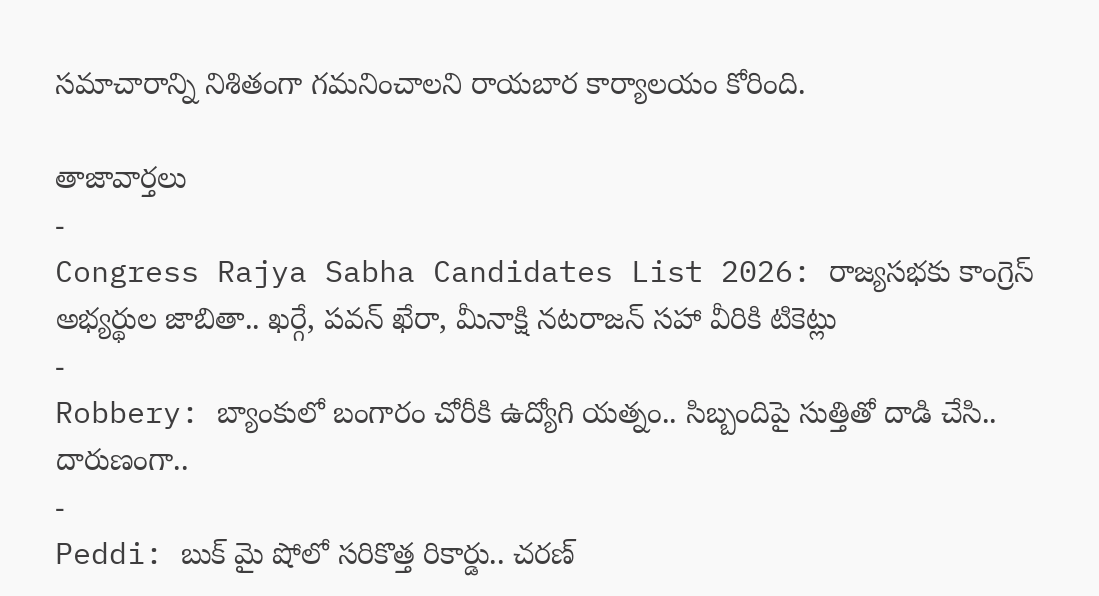సమాచారాన్ని నిశితంగా గమనించాలని రాయబార కార్యాలయం కోరింది.

తాజావార్తలు
-
Congress Rajya Sabha Candidates List 2026: రాజ్యసభకు కాంగ్రెస్ అభ్యర్థుల జాబితా.. ఖర్గే, పవన్ ఖేరా, మీనాక్షి నటరాజన్ సహా వీరికి టికెట్లు
-
Robbery: బ్యాంకులో బంగారం చోరీకి ఉద్యోగి యత్నం.. సిబ్బందిపై సుత్తితో దాడి చేసి.. దారుణంగా..
-
Peddi: బుక్ మై షోలో సరికొత్త రికార్డు.. చరణ్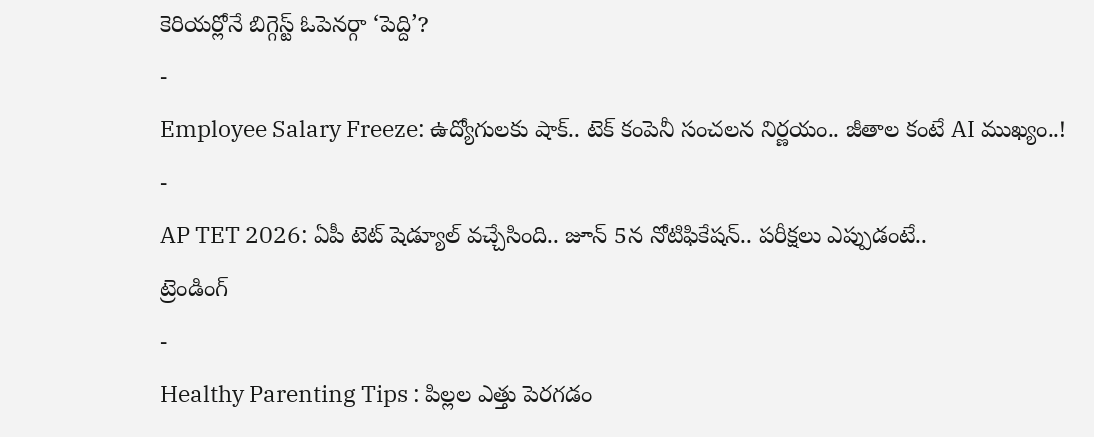కెరియర్లోనే బిగ్గెస్ట్ ఓపెనర్గా ‘పెద్ది’?
-
Employee Salary Freeze: ఉద్యోగులకు షాక్.. టెక్ కంపెనీ సంచలన నిర్ణయం.. జీతాల కంటే AI ముఖ్యం..!
-
AP TET 2026: ఏపీ టెట్ షెడ్యూల్ వచ్చేసింది.. జూన్ 5న నోటిఫికేషన్.. పరీక్షలు ఎప్పుడంటే..
ట్రెండింగ్
-
Healthy Parenting Tips : పిల్లల ఎత్తు పెరగడం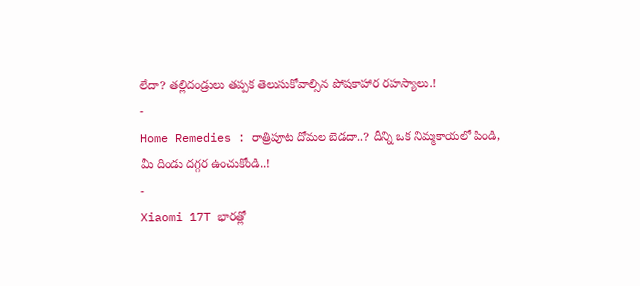లేదా? తల్లిదండ్రులు తప్పక తెలుసుకోవాల్సిన పోషకాహార రహస్యాలు.!
-
Home Remedies : రాత్రిపూట దోమల బెడదా..? దీన్ని ఒక నిమ్మకాయలో పిండి, మీ దిండు దగ్గర ఉంచుకోండి..!
-
Xiaomi 17T భారత్లో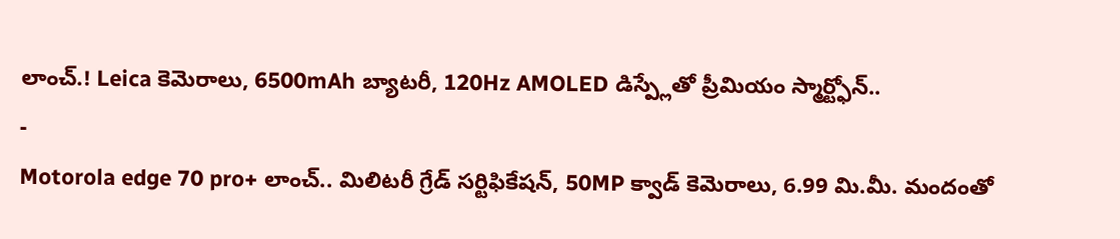లాంచ్.! Leica కెమెరాలు, 6500mAh బ్యాటరీ, 120Hz AMOLED డిస్ప్లేతో ప్రీమియం స్మార్ట్ఫోన్..
-
Motorola edge 70 pro+ లాంచ్.. మిలిటరీ గ్రేడ్ సర్టిఫికేషన్, 50MP క్వాడ్ కెమెరాలు, 6.99 మి.మీ. మందంతో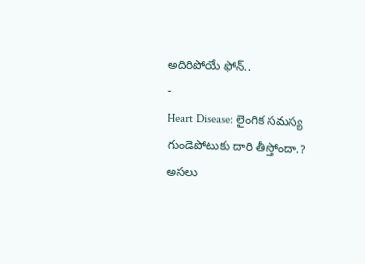అదిరిపోయే ఫోన్..
-
Heart Disease: లైంగిక సమస్య గుండెపోటుకు దారి తీస్తోందా.? అసలు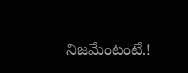నిజమేంటంటే.!